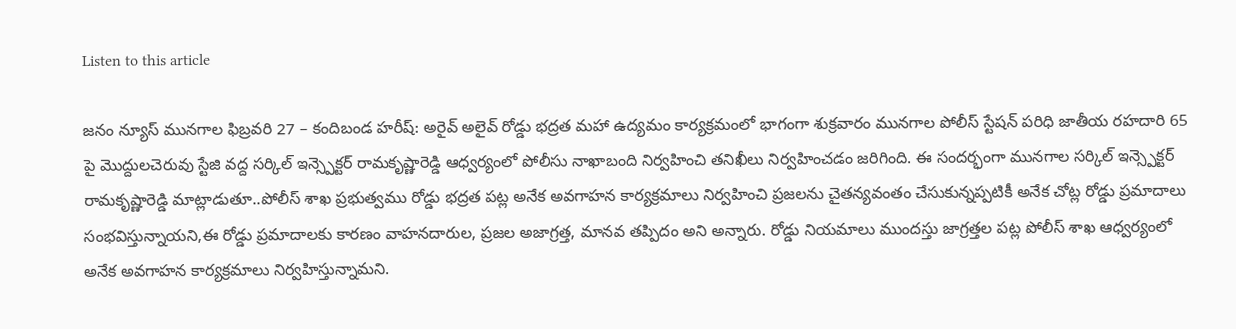Listen to this article

జనం న్యూస్ మునగాల ఫిబ్రవరి 27 – కందిబండ హరీష్: అరైవ్ అలైవ్ రోడ్డు భద్రత మహా ఉద్యమం కార్యక్రమంలో భాగంగా శుక్రవారం మునగాల పోలీస్ స్టేషన్ పరిధి జాతీయ రహదారి 65 పై మొద్దులచెరువు స్టేజి వద్ద సర్కిల్ ఇన్స్పెక్టర్ రామకృష్ణారెడ్డి ఆధ్వర్యంలో పోలీసు నాఖాబంది నిర్వహించి తనిఖీలు నిర్వహించడం జరిగింది. ఈ సందర్భంగా మునగాల సర్కిల్ ఇన్స్పెక్టర్ రామకృష్ణారెడ్డి మాట్లాడుతూ..పోలీస్ శాఖ ప్రభుత్వము రోడ్డు భద్రత పట్ల అనేక అవగాహన కార్యక్రమాలు నిర్వహించి ప్రజలను చైతన్యవంతం చేసుకున్నప్పటికీ అనేక చోట్ల రోడ్డు ప్రమాదాలు సంభవిస్తున్నాయని,ఈ రోడ్డు ప్రమాదాలకు కారణం వాహనదారుల, ప్రజల అజాగ్రత్త, మానవ తప్పిదం అని అన్నారు. రోడ్డు నియమాలు ముందస్తు జాగ్రత్తల పట్ల పోలీస్ శాఖ ఆధ్వర్యంలో అనేక అవగాహన కార్యక్రమాలు నిర్వహిస్తున్నామని.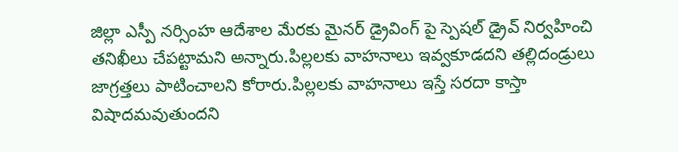జిల్లా ఎస్పీ నర్సింహ ఆదేశాల మేరకు మైనర్ డ్రైవింగ్ పై స్పెషల్ డ్రైవ్ నిర్వహించి తనిఖీలు చేపట్టామని అన్నారు.పిల్లలకు వాహనాలు ఇవ్వకూడదని తల్లిదండ్రులు జాగ్రత్తలు పాటించాలని కోరారు.పిల్లలకు వాహనాలు ఇస్తే సరదా కాస్తా విషాదమవుతుందని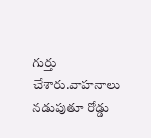గుర్తు చేశారు.వాహనాలు నడుపుతూ రోడ్డు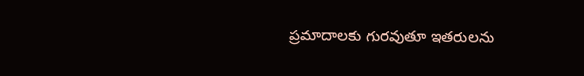ప్రమాదాలకు గురవుతూ ఇతరులను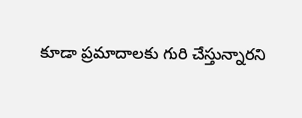కూడా ప్రమాదాలకు గురి చేస్తున్నారని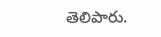తెలిపారు.